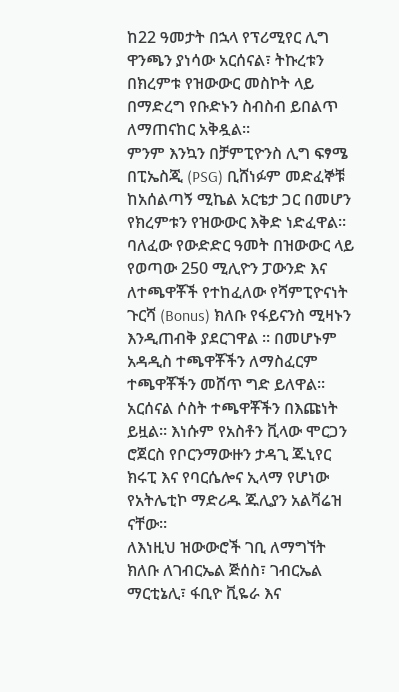ከ22 ዓመታት በኋላ የፕሪሚየር ሊግ ዋንጫን ያነሳው አርሰናል፣ ትኩረቱን በክረምቱ የዝውውር መስኮት ላይ በማድረግ የቡድኑን ስብስብ ይበልጥ ለማጠናከር አቅዷል።
ምንም እንኳን በቻምፒዮንስ ሊግ ፍፃሜ በፒኤስጂ (PSG) ቢሸነፉም መድፈኞቹ ከአሰልጣኝ ሚኬል አርቴታ ጋር በመሆን የክረምቱን የዝውውር እቅድ ነድፈዋል።
ባለፈው የውድድር ዓመት በዝውውር ላይ የወጣው 250 ሚሊዮን ፓውንድ እና ለተጫዋቾች የተከፈለው የሻምፒዮናነት ጉርሻ (Bonus) ክለቡ የፋይናንስ ሚዛኑን እንዲጠብቅ ያደርገዋል ። በመሆኑም አዳዲስ ተጫዋቾችን ለማስፈርም ተጫዋቾችን መሸጥ ግድ ይለዋል።
አርሰናል ሶስት ተጫዋቾችን በእጩነት ይዟል። እነሱም የአስቶን ቪላው ሞርጋን ሮጀርስ የቦርንማውዙን ታዳጊ ጁኒየር ክሩፒ እና የባርሴሎና ኢላማ የሆነው የአትሌቲኮ ማድሪዱ ጁሊያን አልቫሬዝ ናቸው።
ለእነዚህ ዝውውሮች ገቢ ለማግኘት ክለቡ ለገብርኤል ጅሰስ፣ ገብርኤል ማርቲኔሊ፣ ፋቢዮ ቪዬራ እና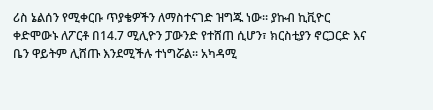ሪስ ኔልሰን የሚቀርቡ ጥያቄዎችን ለማስተናገድ ዝግጁ ነው። ያኩብ ኪቪዮር ቀድሞውኑ ለፖርቶ በ14.7 ሚሊዮን ፓውንድ የተሸጠ ሲሆን፣ ክርስቲያን ኖርጋርድ እና ቤን ዋይትም ሊሸጡ እንደሚችሉ ተነግሯል። አካዳሚ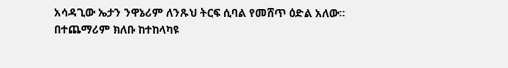አሳዳጊው ኤታን ንዋኔሪም ለንጹህ ትርፍ ሲባል የመሸጥ ዕድል አለው።
በተጨማሪም ክለቡ ከተከላካዩ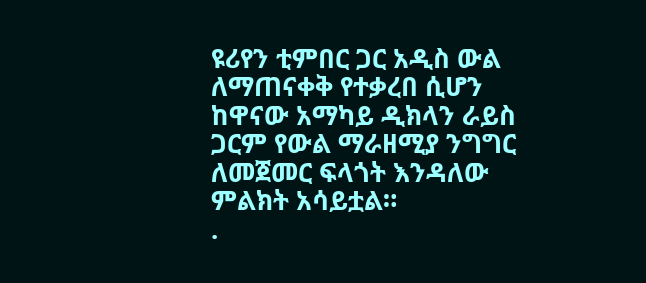ዩሪየን ቲምበር ጋር አዲስ ውል ለማጠናቀቅ የተቃረበ ሲሆን ከዋናው አማካይ ዲክላን ራይስ ጋርም የውል ማራዘሚያ ንግግር ለመጀመር ፍላጎት እንዳለው ምልክት አሳይቷል።
.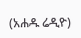(አሐዱ ሬዲዮ)